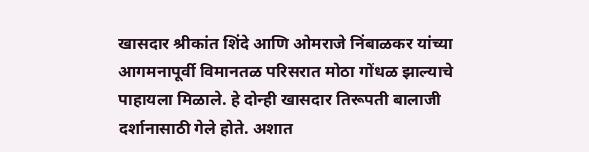खासदार श्रीकांत शिंदे आणि ओमराजे निंबाळकर यांच्या आगमनापूर्वी विमानतळ परिसरात मोठा गोंधळ झाल्याचे पाहायला मिळाले. हे दोन्ही खासदार तिरूपती बालाजी दर्शानासाठी गेले होते. अशात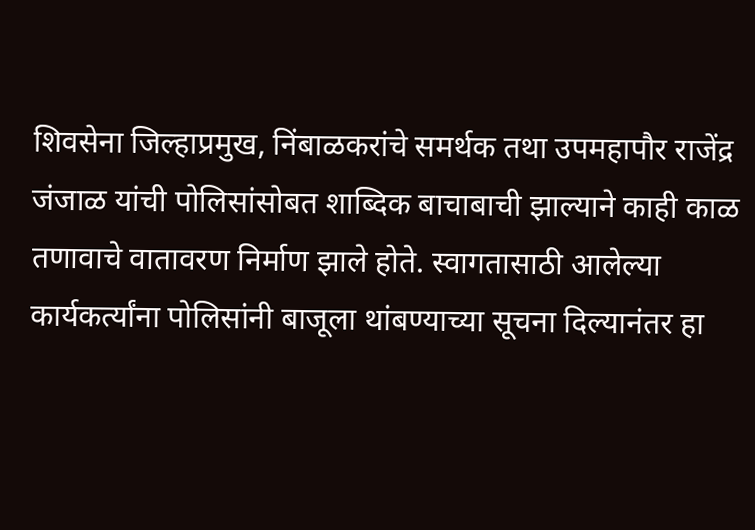शिवसेना जिल्हाप्रमुख, निंबाळकरांचे समर्थक तथा उपमहापौर राजेंद्र जंजाळ यांची पोलिसांसोबत शाब्दिक बाचाबाची झाल्याने काही काळ तणावाचे वातावरण निर्माण झाले होते. स्वागतासाठी आलेल्या कार्यकर्त्यांना पोलिसांनी बाजूला थांबण्याच्या सूचना दिल्यानंतर हा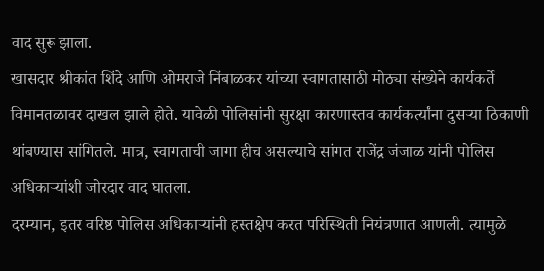वाद सुरू झाला.
खासदार श्रीकांत शिंदे आणि ओमराजे निंबाळकर यांच्या स्वागतासाठी मोठ्या संख्येने कार्यकर्ते विमानतळावर दाखल झाले होते. यावेळी पोलिसांनी सुरक्षा कारणास्तव कार्यकर्त्यांना दुसऱ्या ठिकाणी थांबण्यास सांगितले. मात्र, स्वागताची जागा हीच असल्याचे सांगत राजेंद्र जंजाळ यांनी पोलिस अधिकाऱ्यांशी जोरदार वाद घातला.
दरम्यान, इतर वरिष्ठ पोलिस अधिकाऱ्यांनी हस्तक्षेप करत परिस्थिती नियंत्रणात आणली. त्यामुळे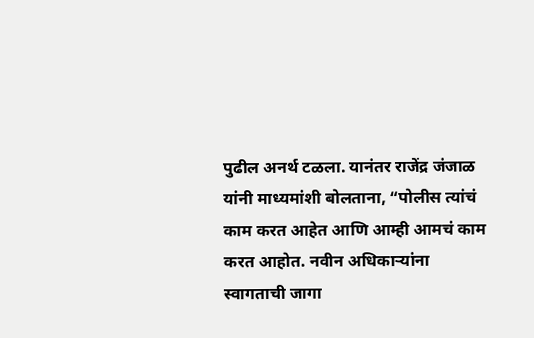पुढील अनर्थ टळला. यानंतर राजेंद्र जंजाळ यांनी माध्यमांशी बोलताना, “पोलीस त्यांचं काम करत आहेत आणि आम्ही आमचं काम करत आहोत. नवीन अधिकाऱ्यांना स्वागताची जागा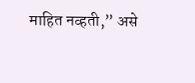माहित नव्हती,” असे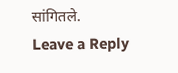सांगितले.
Leave a Reply